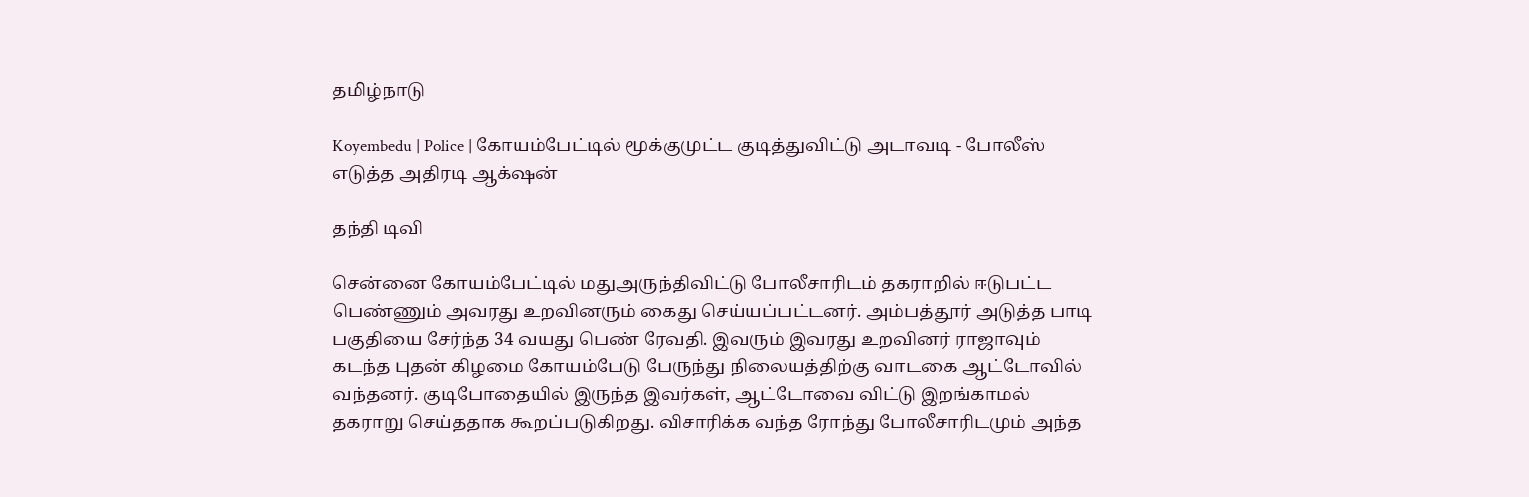தமிழ்நாடு

Koyembedu | Police | கோயம்பேட்டில் மூக்குமுட்ட குடித்துவிட்டு அடாவடி - போலீஸ் எடுத்த அதிரடி ஆக்‌ஷன்

தந்தி டிவி

சென்னை கோயம்பேட்டில் மதுஅருந்திவிட்டு போலீசாரிடம் தகராறில் ஈடுபட்ட பெண்ணும் அவரது உறவினரும் கைது செய்யப்பட்டனர். அம்பத்தூர் அடுத்த பாடி பகுதியை சேர்ந்த 34 வயது பெண் ரேவதி. இவரும் இவரது உறவினர் ராஜாவும் கடந்த புதன் கிழமை கோயம்பேடு பேருந்து நிலையத்திற்கு வாடகை ஆட்டோவில் வந்தனர். குடிபோதையில் இருந்த இவர்கள், ஆட்டோவை விட்டு இறங்காமல் தகராறு செய்ததாக கூறப்படுகிறது. விசாரிக்க வந்த ரோந்து போலீசாரிடமும் அந்த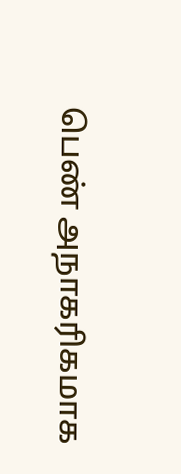பெண் அநாகரிகமாக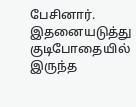பேசினார். இதனையடுத்து குடிபோதையில் இருந்த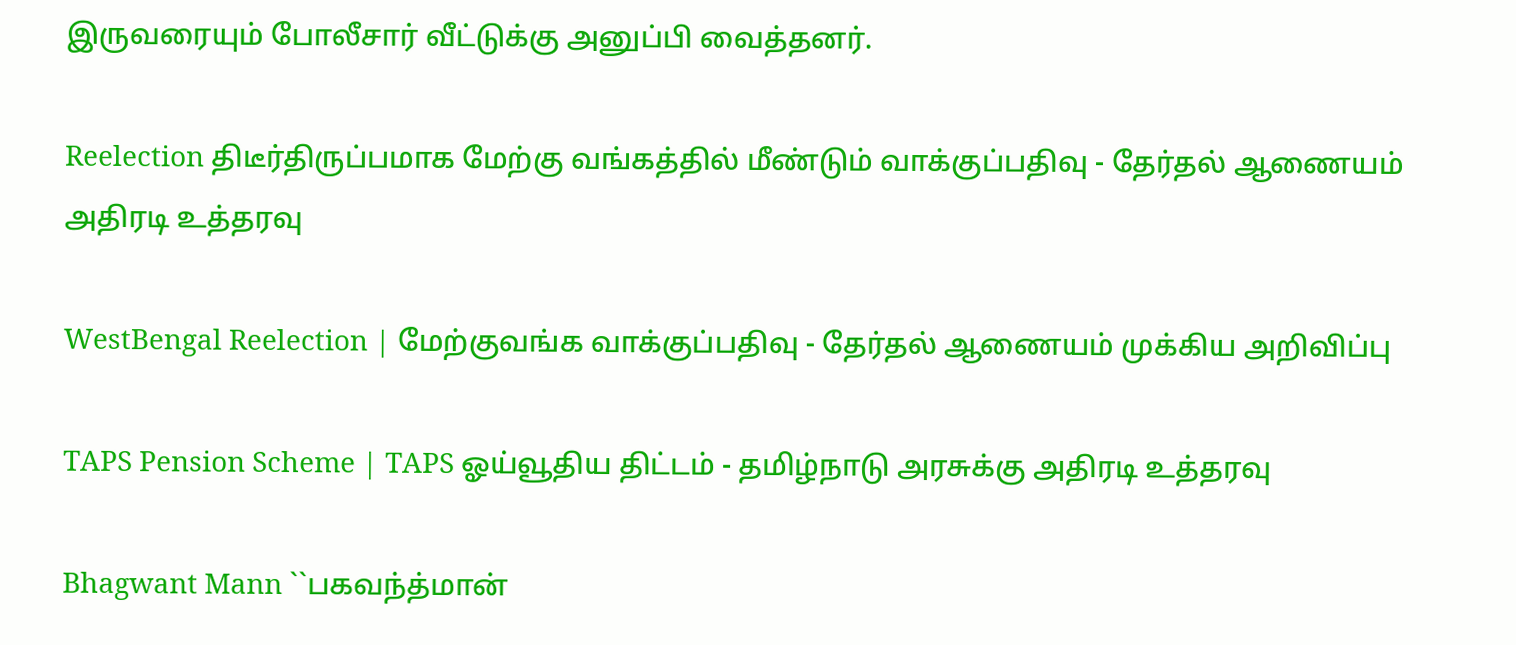இருவரையும் போலீசார் வீட்டுக்கு அனுப்பி வைத்தனர்.

Reelection திடீர்திருப்பமாக மேற்கு வங்கத்தில் மீண்டும் வாக்குப்பதிவு - தேர்தல் ஆணையம் அதிரடி உத்தரவு

WestBengal Reelection | மேற்குவங்க வாக்குப்பதிவு - தேர்தல் ஆணையம் முக்கிய அறிவிப்பு

TAPS Pension Scheme | TAPS ஓய்வூதிய திட்டம் - தமிழ்நாடு அரசுக்கு அதிரடி உத்தரவு

Bhagwant Mann ``பகவந்த்மான்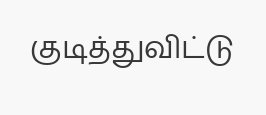குடித்துவிட்டு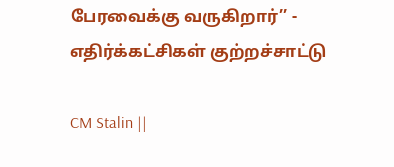பேரவைக்கு வருகிறார்’’ - எதிர்க்கட்சிகள் குற்றச்சாட்டு

CM Stalin ||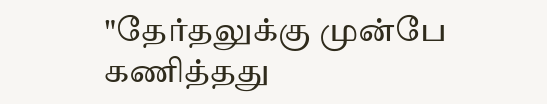"தேர்தலுக்கு முன்பே கணித்தது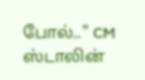போல்.." CM ஸ்டாலின்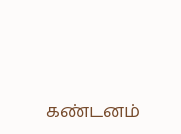கண்டனம்